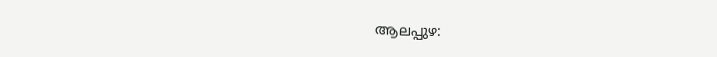ആലപ്പുഴ: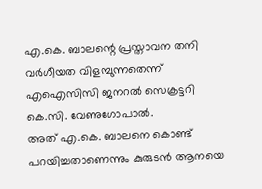എ.കെ. ബാലന്റെ പ്രസ്താവന തനി വർഗീയത വിളമ്പുന്നതെന്ന് എഐസിസി ജനറൽ സെക്രട്ടറി കെ.സി. വേണുഗോപാൽ.
അത് എ.കെ. ബാലനെ കൊണ്ട് പറയിച്ചതാണെന്നും കുരുടൻ ആനയെ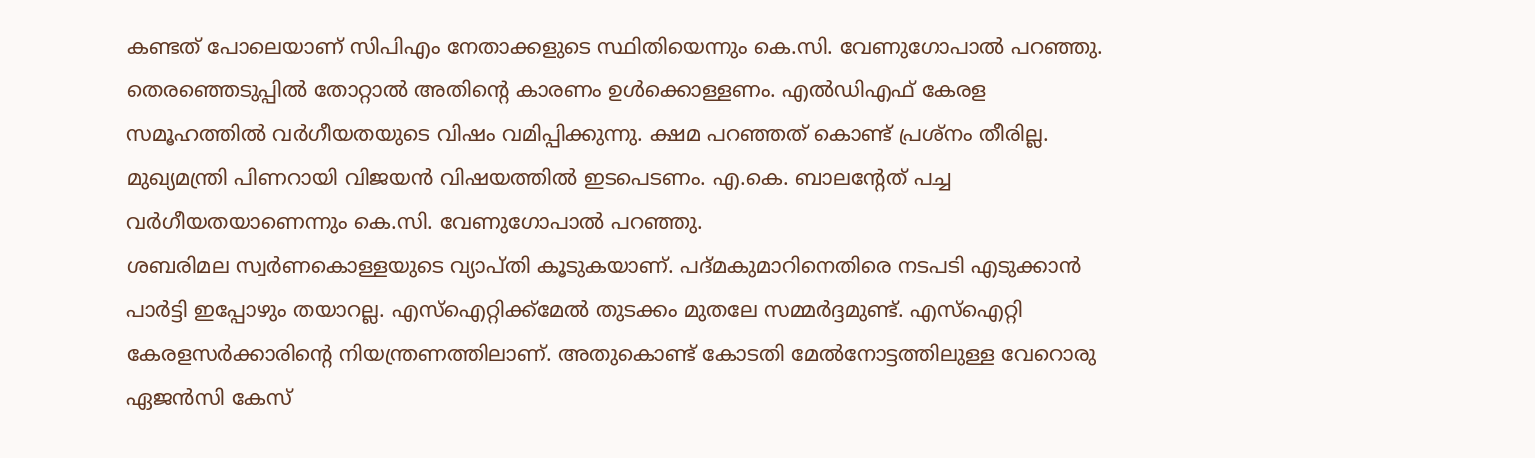കണ്ടത് പോലെയാണ് സിപിഎം നേതാക്കളുടെ സ്ഥിതിയെന്നും കെ.സി. വേണുഗോപാൽ പറഞ്ഞു.
തെരഞ്ഞെടുപ്പിൽ തോറ്റാൽ അതിന്റെ കാരണം ഉൾക്കൊള്ളണം. എൽഡിഎഫ് കേരള സമൂഹത്തിൽ വർഗീയതയുടെ വിഷം വമിപ്പിക്കുന്നു. ക്ഷമ പറഞ്ഞത് കൊണ്ട് പ്രശ്നം തീരില്ല. മുഖ്യമന്ത്രി പിണറായി വിജയൻ വിഷയത്തിൽ ഇടപെടണം. എ.കെ. ബാലന്റേത് പച്ച വർഗീയതയാണെന്നും കെ.സി. വേണുഗോപാൽ പറഞ്ഞു.
ശബരിമല സ്വർണകൊള്ളയുടെ വ്യാപ്തി കൂടുകയാണ്. പദ്മകുമാറിനെതിരെ നടപടി എടുക്കാൻ പാർട്ടി ഇപ്പോഴും തയാറല്ല. എസ്ഐറ്റിക്ക്മേൽ തുടക്കം മുതലേ സമ്മർദ്ദമുണ്ട്. എസ്ഐറ്റി കേരളസർക്കാരിന്റെ നിയന്ത്രണത്തിലാണ്. അതുകൊണ്ട് കോടതി മേൽനോട്ടത്തിലുള്ള വേറൊരു ഏജൻസി കേസ്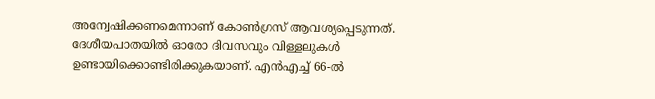അന്വേഷിക്കണമെന്നാണ് കോൺഗ്രസ് ആവശ്യപ്പെടുന്നത്.
ദേശീയപാതയിൽ ഓരോ ദിവസവും വിള്ളലുകൾ ഉണ്ടായിക്കൊണ്ടിരിക്കുകയാണ്. എൻഎച്ച് 66-ൽ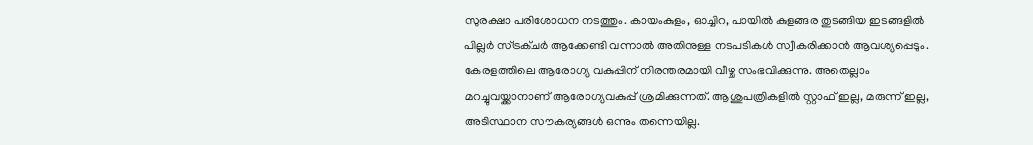സുരക്ഷാ പരിശോധന നടത്തും. കായംകുളം, ഓച്ചിറ, പായിൽ കുളങ്ങര തുടങ്ങിയ ഇടങ്ങളിൽ പില്ലർ സ്ട്രക്ചർ ആക്കേണ്ടി വന്നാൽ അതിനുള്ള നടപടികൾ സ്വീകരിക്കാൻ ആവശ്യപ്പെടും.
കേരളത്തിലെ ആരോഗ്യ വകുപ്പിന് നിരന്തരമായി വീഴ്ച സംഭവിക്കുന്നു. അതെല്ലാം മറച്ചുവയ്ക്കാനാണ് ആരോഗ്യവകുപ്പ് ശ്രമിക്കുന്നത്. ആശുപത്രികളിൽ സ്റ്റാഫ് ഇല്ല, മരുന്ന് ഇല്ല, അടിസ്ഥാന സൗകര്യങ്ങൾ ഒന്നും തന്നെയില്ല.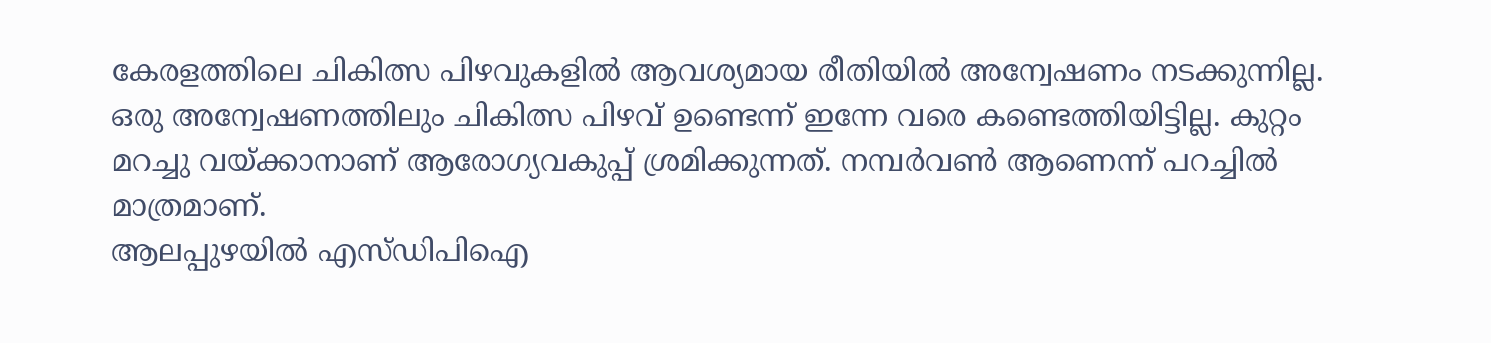കേരളത്തിലെ ചികിത്സ പിഴവുകളിൽ ആവശ്യമായ രീതിയിൽ അന്വേഷണം നടക്കുന്നില്ല. ഒരു അന്വേഷണത്തിലും ചികിത്സ പിഴവ് ഉണ്ടെന്ന് ഇന്നേ വരെ കണ്ടെത്തിയിട്ടില്ല. കുറ്റം മറച്ചു വയ്ക്കാനാണ് ആരോഗ്യവകുപ്പ് ശ്രമിക്കുന്നത്. നമ്പർവൺ ആണെന്ന് പറച്ചിൽ മാത്രമാണ്.
ആലപ്പുഴയിൽ എസ്ഡിപിഐ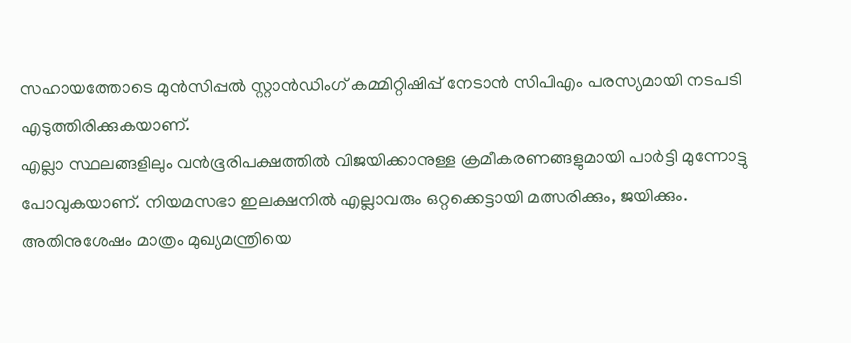സഹായത്തോടെ മുൻസിപ്പൽ സ്റ്റാൻഡിംഗ് കമ്മിറ്റിഷിപ്പ് നേടാൻ സിപിഎം പരസ്യമായി നടപടി എടുത്തിരിക്കുകയാണ്.
എല്ലാ സ്ഥലങ്ങളിലും വൻഭൂരിപക്ഷത്തിൽ വിജയിക്കാനുള്ള ക്രമീകരണങ്ങളുമായി പാർട്ടി മുന്നോട്ടു പോവുകയാണ്. നിയമസഭാ ഇലക്ഷനിൽ എല്ലാവരും ഒറ്റക്കെട്ടായി മത്സരിക്കും, ജയിക്കും. അതിനുശേഷം മാത്രം മുഖ്യമന്ത്രിയെ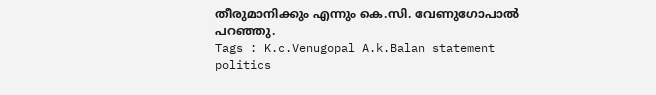തീരുമാനിക്കും എന്നും കെ.സി. വേണുഗോപാൽ പറഞ്ഞു.
Tags : K.c.Venugopal A.k.Balan statement politics